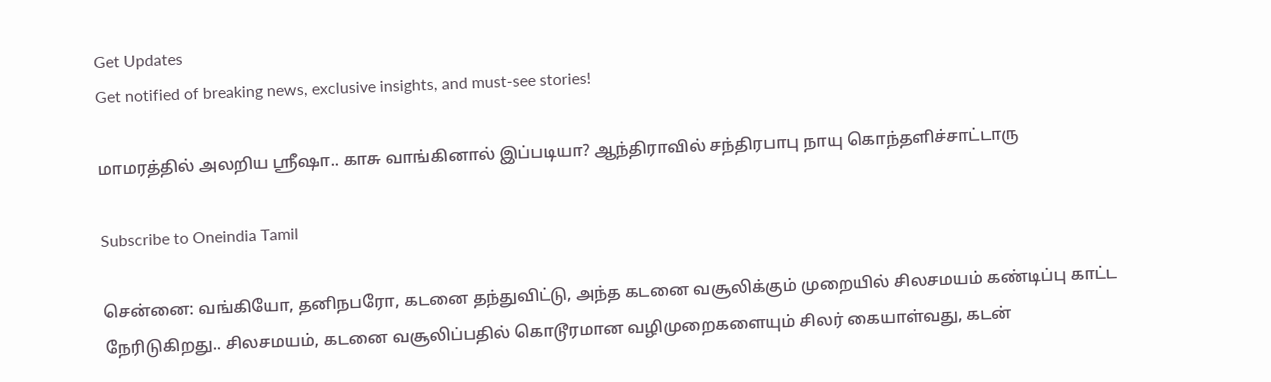Get Updates
Get notified of breaking news, exclusive insights, and must-see stories!

மாமரத்தில் அலறிய ஸ்ரீஷா.. காசு வாங்கினால் இப்படியா? ஆந்திராவில் சந்திரபாபு நாயு கொந்தளிச்சாட்டாரு

Subscribe to Oneindia Tamil

சென்னை: வங்கியோ, தனிநபரோ, கடனை தந்துவிட்டு, அந்த கடனை வசூலிக்கும் முறையில் சிலசமயம் கண்டிப்பு காட்ட நேரிடுகிறது.. சிலசமயம், கடனை வசூலிப்பதில் கொடூரமான வழிமுறைகளையும் சிலர் கையாள்வது, கடன்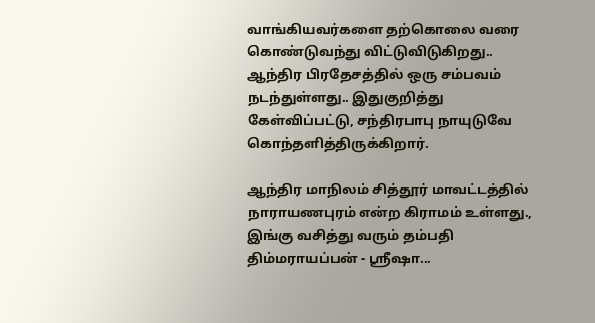வாங்கியவர்களை தற்கொலை வரை கொண்டுவந்து விட்டுவிடுகிறது.. ஆந்திர பிரதேசத்தில் ஒரு சம்பவம் நடந்துள்ளது.. இதுகுறித்து கேள்விப்பட்டு, சந்திரபாபு நாயுடுவே கொந்தளித்திருக்கிறார்.

ஆந்திர மாநிலம் சித்தூர் மாவட்டத்தில் நாராயணபுரம் என்ற கிராமம் உள்ளது., இங்கு வசித்து வரும் தம்பதி திம்மராயப்பன் - ஸ்ரீஷா...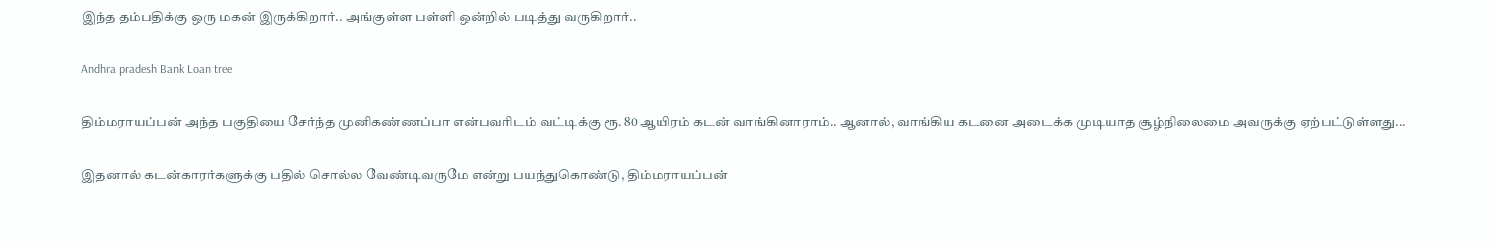இந்த தம்பதிக்கு ஒரு மகன் இருக்கிறார்.. அங்குள்ள பள்ளி ஒன்றில் படித்து வருகிறார்..

Andhra pradesh Bank Loan tree

திம்மராயப்பன் அந்த பகுதியை சேர்ந்த முனிகண்ணப்பா என்பவரிடம் வட்டிக்கு ரூ. 80 ஆயிரம் கடன் வாங்கினாராம்.. ஆனால், வாங்கிய கடனை அடைக்க முடியாத சூழ்நிலைமை அவருக்கு ஏற்பட்டுள்ளது...

இதனால் கடன்காரர்களுக்கு பதில் சொல்ல வேண்டிவருமே என்று பயந்துகொண்டு, திம்மராயப்பன்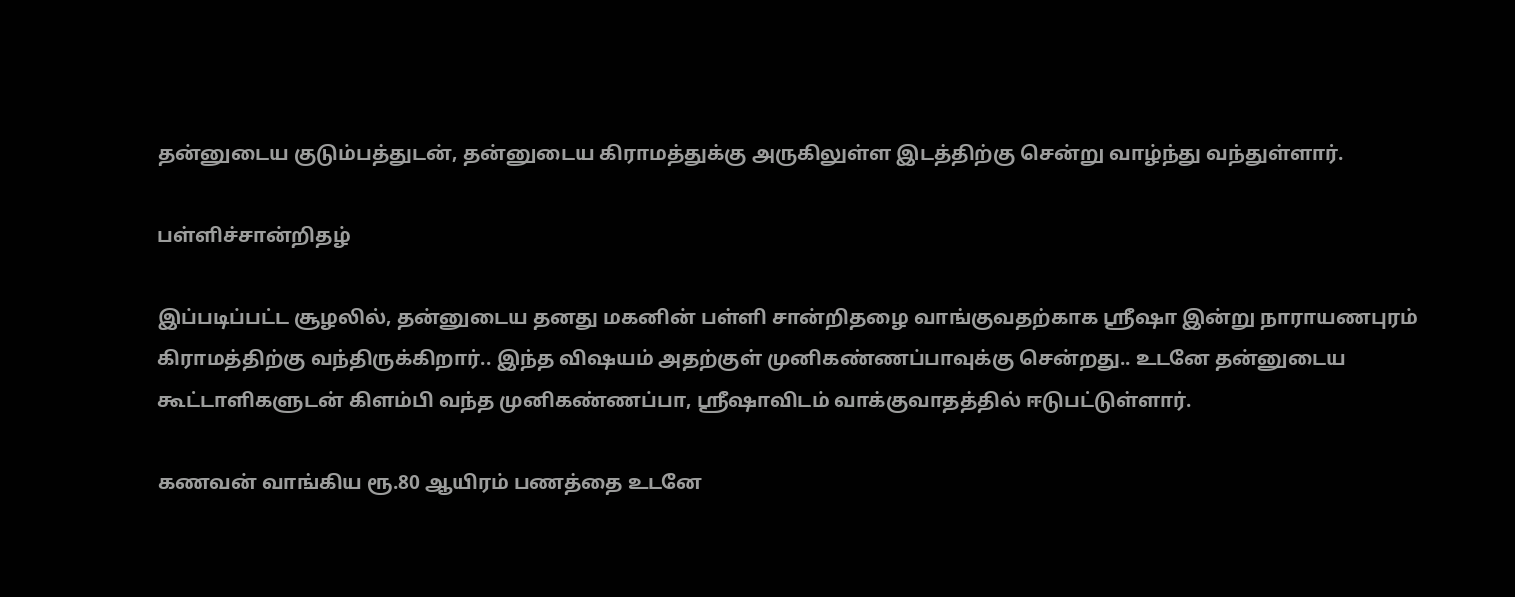தன்னுடைய குடும்பத்துடன், தன்னுடைய கிராமத்துக்கு அருகிலுள்ள இடத்திற்கு சென்று வாழ்ந்து வந்துள்ளார்.

பள்ளிச்சான்றிதழ்

இப்படிப்பட்ட சூழலில், தன்னுடைய தனது மகனின் பள்ளி சான்றிதழை வாங்குவதற்காக ஸ்ரீஷா இன்று நாராயணபுரம் கிராமத்திற்கு வந்திருக்கிறார்.. இந்த விஷயம் அதற்குள் முனிகண்ணப்பாவுக்கு சென்றது.. உடனே தன்னுடைய கூட்டாளிகளுடன் கிளம்பி வந்த முனிகண்ணப்பா, ஸ்ரீஷாவிடம் வாக்குவாதத்தில் ஈடுபட்டுள்ளார்.

கணவன் வாங்கிய ரூ.80 ஆயிரம் பணத்தை உடனே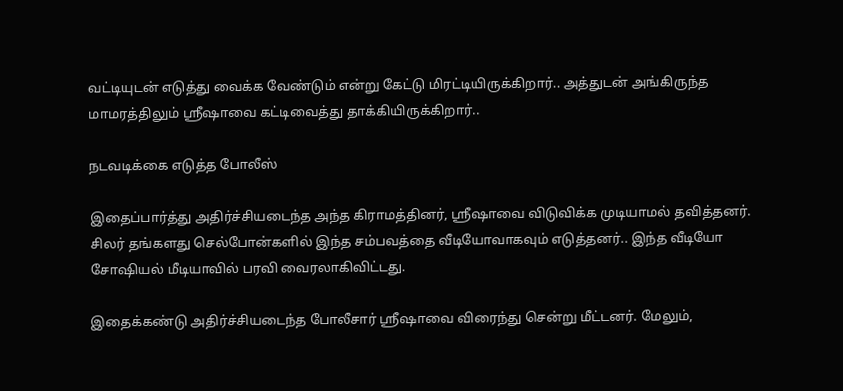வட்டியுடன் எடுத்து வைக்க வேண்டும் என்று கேட்டு மிரட்டியிருக்கிறார்.. அத்துடன் அங்கிருந்த மாமரத்திலும் ஸ்ரீஷாவை கட்டிவைத்து தாக்கியிருக்கிறார்..

நடவடிக்கை எடுத்த போலீஸ்

இதைப்பார்த்து அதிர்ச்சியடைந்த அந்த கிராமத்தினர், ஸ்ரீஷாவை விடுவிக்க முடியாமல் தவித்தனர். சிலர் தங்களது செல்போன்களில் இந்த சம்பவத்தை வீடியோவாகவும் எடுத்தனர்.. இந்த வீடியோ சோஷியல் மீடியாவில் பரவி வைரலாகிவிட்டது.

இதைக்கண்டு அதிர்ச்சியடைந்த போலீசார் ஸ்ரீஷாவை விரைந்து சென்று மீட்டனர். மேலும்,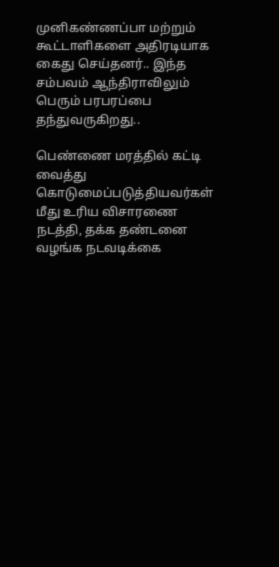முனிகண்ணப்பா மற்றும் கூட்டாளிகளை அதிரடியாக கைது செய்தனர்.. இந்த சம்பவம் ஆந்திராவிலும் பெரும் பரபரப்பை தந்துவருகிறது..

பெண்ணை மரத்தில் கட்டி வைத்து கொடுமைப்படுத்தியவர்கள் மீது உரிய விசாரணை நடத்தி, தக்க தண்டனை வழங்க நடவடிக்கை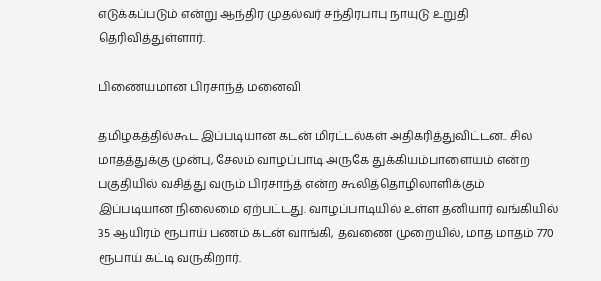எடுக்கப்படும் என்று ஆந்திர முதல்வர் சந்திரபாபு நாயுடு உறுதி தெரிவித்துள்ளார்.

பிணையமான பிரசாந்த் மனைவி

தமிழகத்தில்கூட இப்படியான கடன் மிரட்டல்கள் அதிகரித்துவிட்டன.. சில மாதத்துக்கு முன்பு, சேலம் வாழப்பாடி அருகே துக்கியம்பாளையம் என்ற பகுதியில் வசித்து வரும் பிரசாந்த் என்ற கூலித்தொழிலாளிக்கும் இப்படியான நிலைமை ஏற்பட்டது. வாழப்பாடியில் உள்ள தனியார் வங்கியில் 35 ஆயிரம் ரூபாய் பணம் கடன் வாங்கி, தவணை முறையில், மாத மாதம் 770 ரூபாய் கட்டி வருகிறார்.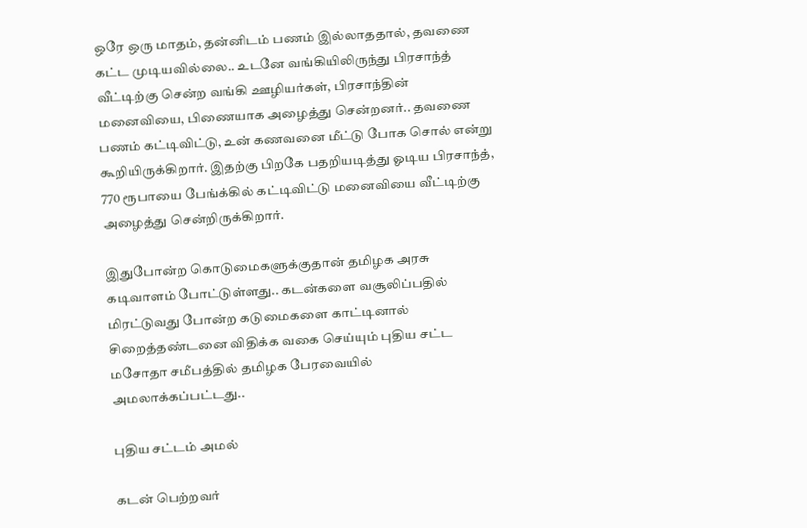ஒரே ஒரு மாதம், தன்னிடம் பணம் இல்லாததால், தவணை கட்ட முடியவில்லை.. உடனே வங்கியிலிருந்து பிரசாந்த் வீட்டிற்கு சென்ற வங்கி ஊழியர்கள், பிரசாந்தின் மனைவியை, பிணையாக அழைத்து சென்றனர்.. தவணை பணம் கட்டிவிட்டு, உன் கணவனை மீட்டு போக சொல் என்று கூறியிருக்கிறார். இதற்கு பிறகே பதறியடித்து ஓடிய பிரசாந்த், 770 ரூபாயை பேங்க்கில் கட்டிவிட்டு மனைவியை வீட்டிற்கு அழைத்து சென்றிருக்கிறார்.

இதுபோன்ற கொடுமைகளுக்குதான் தமிழக அரசு கடிவாளம் போட்டுள்ளது.. கடன்களை வசூலிப்பதில் மிரட்டுவது போன்ற கடுமைகளை காட்டினால் சிறைத்தண்டனை விதிக்க வகை செய்யும் புதிய சட்ட மசோதா சமீபத்தில் தமிழக பேரவையில் அமலாக்கப்பட்டது..

புதிய சட்டம் அமல்

கடன் பெற்றவர்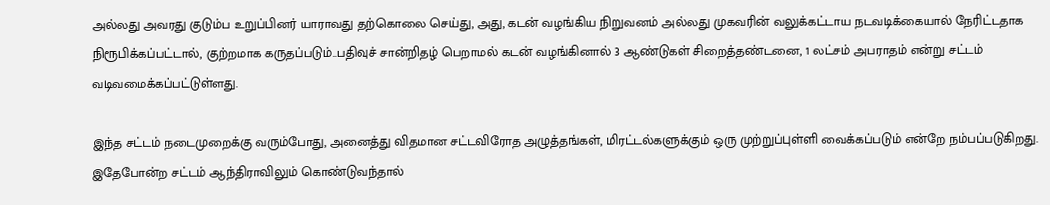அல்லது அவரது குடும்ப உறுப்பினர் யாராவது தற்கொலை செய்து, அது, கடன் வழங்கிய நிறுவனம் அல்லது முகவரின் வலுக்கட்டாய நடவடிக்கையால் நேரிட்டதாக நிரூபிக்கப்பட்டால், குற்றமாக கருதப்படும்..பதிவுச் சான்றிதழ் பெறாமல் கடன் வழங்கினால் 3 ஆண்டுகள் சிறைத்தண்டனை, 1 லட்சம் அபராதம் என்று சட்டம் வடிவமைக்கப்பட்டுள்ளது.

இந்த சட்டம் நடைமுறைக்கு வரும்போது, அனைத்து விதமான சட்டவிரோத அழுத்தங்கள், மிரட்டல்களுக்கும் ஒரு முற்றுப்புள்ளி வைக்கப்படும் என்றே நம்பப்படுகிறது. இதேபோன்ற சட்டம் ஆந்திராவிலும் கொண்டுவந்தால்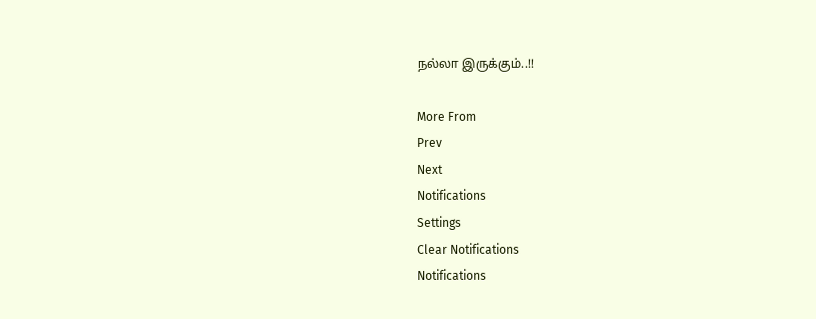நல்லா இருக்கும்..!!

More From
Prev
Next
Notifications
Settings
Clear Notifications
Notifications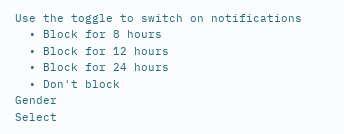Use the toggle to switch on notifications
  • Block for 8 hours
  • Block for 12 hours
  • Block for 24 hours
  • Don't block
Gender
Select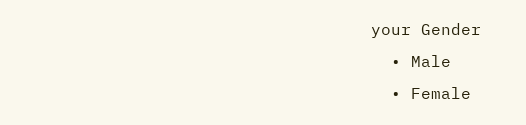your Gender
  • Male
  • Female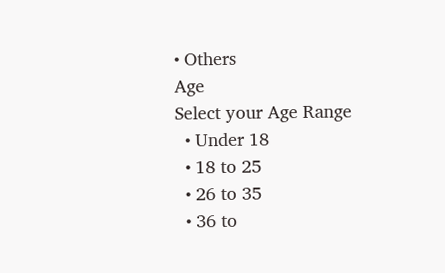• Others
Age
Select your Age Range
  • Under 18
  • 18 to 25
  • 26 to 35
  • 36 to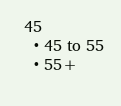45
  • 45 to 55
  • 55+